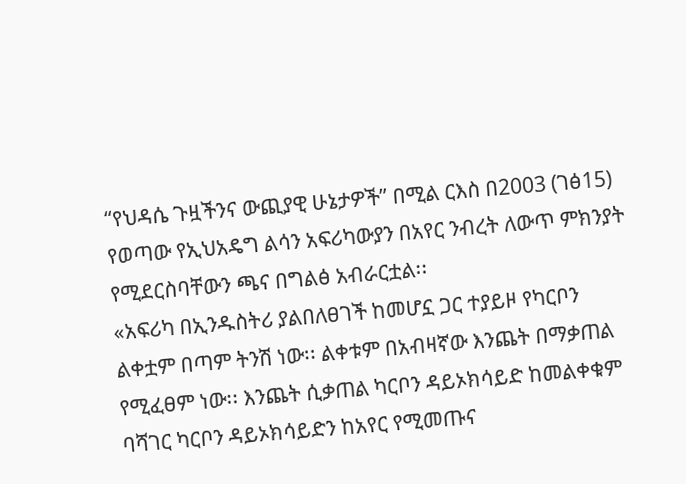“የህዳሴ ጉዟችንና ውጪያዊ ሁኔታዎች” በሚል ርእስ በ2003 (ገፅ15)
የወጣው የኢህአዴግ ልሳን አፍሪካውያን በአየር ንብረት ለውጥ ምክንያት የሚደርስባቸውን ጫና በግልፅ አብራርቷል፡፡
«አፍሪካ በኢንዱስትሪ ያልበለፀገች ከመሆኗ ጋር ተያይዞ የካርቦን
ልቀቷም በጣም ትንሽ ነው፡፡ ልቀቱም በአብዛኛው እንጨት በማቃጠል የሚፈፀም ነው፡፡ እንጨት ሲቃጠል ካርቦን ዳይኦክሳይድ ከመልቀቁም
ባሻገር ካርቦን ዳይኦክሳይድን ከአየር የሚመጡና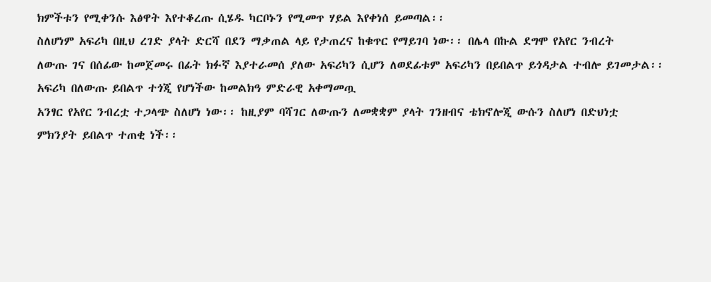ክምችቱን የሚቀንሱ እፅዋት እየተቆረጡ ሲሄዱ ካርቦኑን የሚመጥ ሃይል እየቀነሰ ይመጣል፡፡
ስለሆነም አፍሪካ በዚህ ረገድ ያላት ድርሻ በደን ማቃጠል ላይ የታጠረና ከቁጥር የማይገባ ነው፡፡ በሌላ በኩል ደግሞ የአየር ንብረት
ለውጡ ገና በሰፊው ከመጀመሩ በፊት ክፉኛ እያተራመሰ ያለው አፍሪካን ሲሆን ለወደፊቱም አፍሪካን በይበልጥ ይጎዳታል ተብሎ ይገመታል፡፡
አፍሪካ በለውጡ ይበልጥ ተጎጂ የሆነችው ከመልክዓ ምድራዊ አቀማመጧ
አንፃር የአየር ንብረቷ ተጋላጭ ስለሆነ ነው፡፡ ከዚያም ባሻገር ለውጡን ለመቋቋም ያላት ገንዘብና ቴክኖሎጂ ውሱን ስለሆነ በድህነቷ
ምክንያት ይበልጥ ተጠቂ ነች፡፡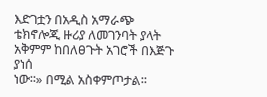እድገቷን በአዲስ አማራጭ ቴክኖሎጂ ዙሪያ ለመገንባት ያላት አቅምም ከበለፀጉት አገሮች በእጅጉ ያነሰ
ነው፡፡» በሚል አስቀምጦታል፡፡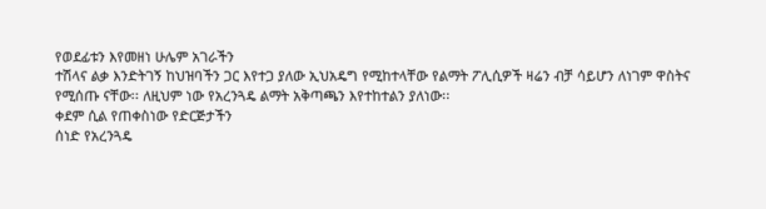የወደፊቱን እየመዘነ ሁሌም አገራችን
ተሽላና ልቃ እንድትገኝ ከህዝባችን ጋር እየተጋ ያለው ኢህአዴግ የሚከተላቸው የልማት ፖሊሲዎች ዛሬን ብቻ ሳይሆን ለነገም ዋስትና
የሚሰጡ ናቸው፡፡ ለዚህም ነው የአረንጓዴ ልማት አቅጣጫን እየተከተልን ያለነው፡፡
ቀደም ሲል የጠቀስነው የድርጅታችን
ሰነድ የአረንጓዴ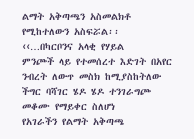ልማት አቅጣጫን አስመልክቶ የሚከተለውን አስፍሯል፡፡
‹‹…በካርቦንና አላቂ የሃይል
ምንጮች ላይ የተመሰረተ እድገት በአየር ንብረት ለውጥ መስክ ከሚያስከትለው ችግር ባሻገር ሄዶ ሄዶ ተንገራግጮ መቆሙ የማይቀር ስለሆነ
የአገራችን የልማት አቅጣጫ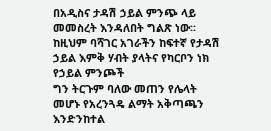በአዲስና ታዳሽ ኃይል ምንጭ ላይ መመስረት እንዳለበት ግልጽ ነው፡፡ ከዚህም ባሻገር አገራችን ከፍተኛ የታዳሽ ኃይል እምቅ ሃብት ያላትና የካርቦን ነክ የኃይል ምንጮች
ግን ትርጉም ባለው መጠን የሌላት መሆኑ የአረንጓዴ ልማት አቅጣጫን እንድንከተል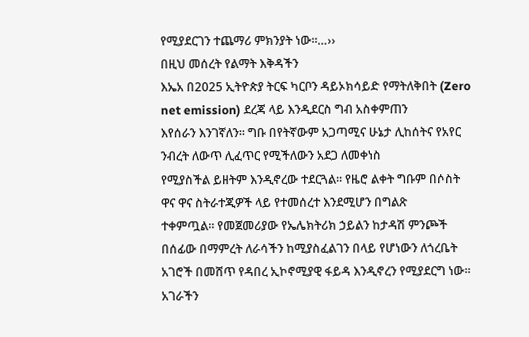የሚያደርገን ተጨማሪ ምክንያት ነው፡፡…››
በዚህ መሰረት የልማት እቅዳችን
እኤአ በ2025 ኢትዮጵያ ትርፍ ካርቦን ዳይኦክሳይድ የማትለቅበት (Zero net emission) ደረጃ ላይ እንዲደርስ ግብ አስቀምጠን
እየሰራን እንገኛለን፡፡ ግቡ በየትኛውም አጋጣሚና ሁኔታ ሊከሰትና የአየር ንብረት ለውጥ ሊፈጥር የሚችለውን አደጋ ለመቀነስ
የሚያስችል ይዘትም እንዲኖረው ተደርጓል፡፡ የዜሮ ልቀት ግቡም በሶስት ዋና ዋና ስትራተጂዎች ላይ የተመሰረተ እንደሚሆን በግልጽ
ተቀምጧል፡፡ የመጀመሪያው የኤሌክትሪክ ኃይልን ከታዳሽ ምንጮች በሰፊው በማምረት ለራሳችን ከሚያስፈልገን በላይ የሆነውን ለጎረቤት
አገሮች በመሸጥ የዳበረ ኢኮኖሚያዊ ፋይዳ እንዲኖረን የሚያደርግ ነው፡፡ አገራችን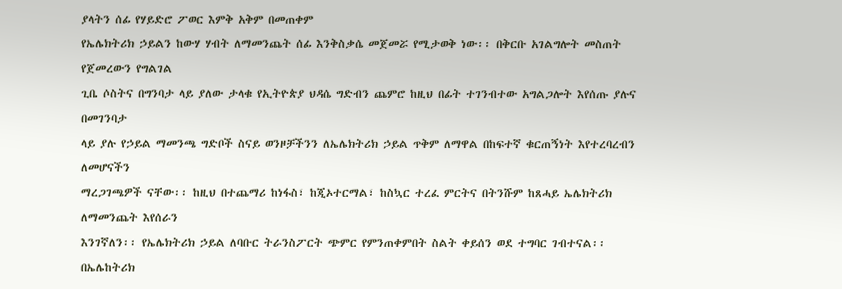ያላትን ሰፊ የሃይድሮ ፖወር እምቅ አቅም በመጠቀም
የኤሌክትሪክ ኃይልን ከውሃ ሃብት ለማመንጨት ሰፊ እንቅስቃሴ መጀመሯ የሚታወቅ ነው፡፡ በቅርቡ አገልግሎት መስጠት የጀመረውን የግልገል
ጊቤ ሶስትና በግንባታ ላይ ያለው ታላቁ የኢትዮጵያ ህዳሴ ግድብን ጨምሮ ከዚህ በፊት ተገንብተው አግልጋሎት እየሰጡ ያሉና በመገንባታ
ላይ ያሉ የኃይል ማመንጫ ግድቦች ስናይ ወንዞቻችንን ለኤሌክትሪክ ኃይል ጥቅም ለማዋል በከፍተኛ ቁርጠኝነት እየተረባረብን ለመሆናችን
ማረጋገጫዎች ናቸው፡፡ ከዚህ በተጨማሪ ከነፋስ፣ ከጂኦተርማል፣ ከስኳር ተረፈ ምርትና በትንሹም ከጸሓይ ኤሌክትሪክ ለማመንጨት እየሰራን
እንገኛለን፡፡ የኤሌክትሪክ ኃይል ለባቡር ትራንስፖርት ጭምር የምንጠቀምበት ስልት ቀይሰን ወደ ተግባር ገብተናል፡፡ በኤሌከትሪክ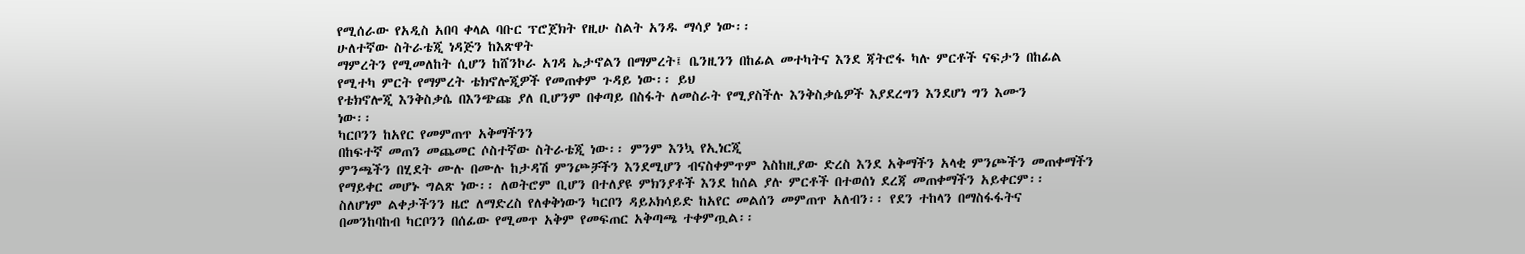የሚሰራው የአዲስ አበባ ቀላል ባቡር ፕሮጀክት የዚሁ ስልት አንዱ ማሳያ ነው፡፡
ሁለተኛው ስትራቴጂ ነዳጅን ከእጽዋት
ማምረትን የሚመለከት ሲሆን ከሸንኮራ አገዳ ኤታኖልን በማምረት፤ ቤንዚንን በከፊል መተካትና እንደ ጃትሮፋ ካሉ ምርቶች ናፍታን በከፊል
የሚተካ ምርት የማምረት ቴክኖሎጂዎች የመጠቀም ጉዳይ ነው፡፡ ይህ
የቴክኖሎጂ እንቅስቃሴ በእንጭጩ ያለ ቢሆንም በቀጣይ በስፋት ለመስራት የሚያስችሉ እንቅስቃሴዎች እያደረግን እንደሆነ ግን እሙን
ነው፡፡
ካርቦንን ከአየር የመምጠጥ አቅማችንን
በከፍተኛ መጠን መጨመር ሶስተኛው ስትራቴጂ ነው፡፡ ምንም እንኳ የኢነርጂ
ምንጫችን በሂደት ሙሉ በሙሉ ከታዳሽ ምንጮቻችን እንደሚሆን ብናስቀምጥም እስከዚያው ድረስ እንደ አቅማችን አላቂ ምንጮችን መጠቀማችን
የማይቀር መሆኑ ግልጽ ነው፡፡ ለወትሮም ቢሆን በተለያዩ ምክንያቶች እንደ ከሰል ያሉ ምርቶች በተወሰነ ደረጃ መጠቀማችን አይቀርም፡፡
ስለሆነም ልቀታችንን ዜሮ ለማድረስ የለቀቅነውን ካርቦን ዳይኦክሳይድ ከአየር መልሰን መምጠጥ አለብን፡፡ የደን ተከላን በማስፋፋትና
በመንከባከብ ካርቦንን በሰፊው የሚመጥ አቅም የመፍጠር አቅጣጫ ተቀምጧል፡፡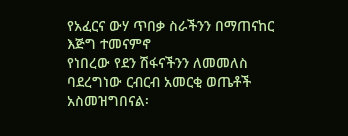የአፈርና ውሃ ጥበቃ ስራችንን በማጠናከር እጅግ ተመናምኖ
የነበረው የደን ሽፋናችንን ለመመለስ ባደረግነው ርብርብ አመርቂ ወጤቶች አስመዝግበናል፡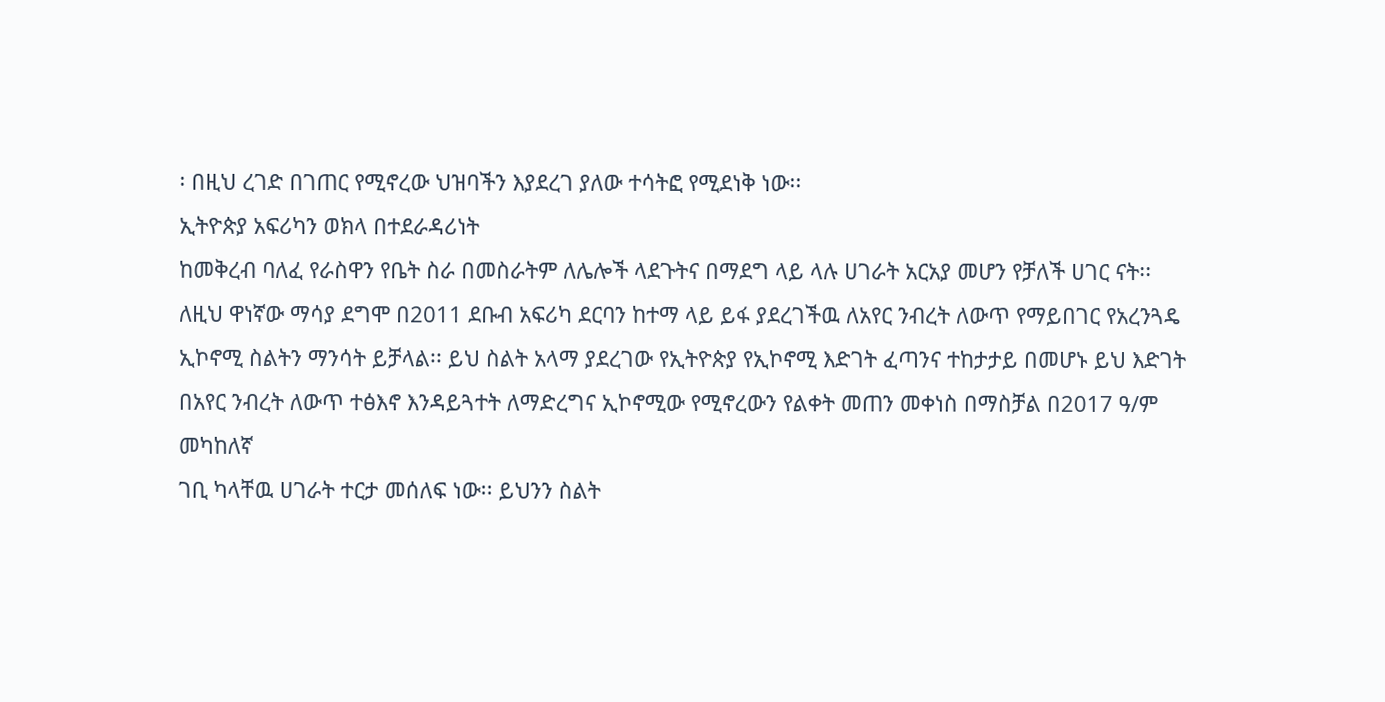፡ በዚህ ረገድ በገጠር የሚኖረው ህዝባችን እያደረገ ያለው ተሳትፎ የሚደነቅ ነው፡፡
ኢትዮጵያ አፍሪካን ወክላ በተደራዳሪነት
ከመቅረብ ባለፈ የራስዋን የቤት ስራ በመስራትም ለሌሎች ላደጉትና በማደግ ላይ ላሉ ሀገራት አርአያ መሆን የቻለች ሀገር ናት፡፡
ለዚህ ዋነኛው ማሳያ ደግሞ በ2011 ደቡብ አፍሪካ ደርባን ከተማ ላይ ይፋ ያደረገችዉ ለአየር ንብረት ለውጥ የማይበገር የአረንጓዴ
ኢኮኖሚ ስልትን ማንሳት ይቻላል፡፡ ይህ ስልት አላማ ያደረገው የኢትዮጵያ የኢኮኖሚ እድገት ፈጣንና ተከታታይ በመሆኑ ይህ እድገት
በአየር ንብረት ለውጥ ተፅእኖ እንዳይጓተት ለማድረግና ኢኮኖሚው የሚኖረውን የልቀት መጠን መቀነስ በማስቻል በ2017 ዓ/ም መካከለኛ
ገቢ ካላቸዉ ሀገራት ተርታ መሰለፍ ነው፡፡ ይህንን ስልት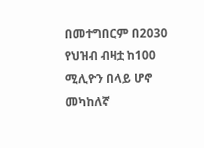በመተግበርም በ2030 የህዝብ ብዛቷ ከ100 ሚሊዮን በላይ ሆኖ መካከለኛ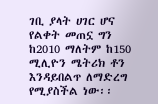ገቢ ያላት ሀገር ሆና የልቀት መጠኗ ግን ከ2010 ማለትም ከ150 ሚሊዮን ሜትሪክ ቶን እንዳይበልጥ ለማድረግ የሚያስችል ነው፡፡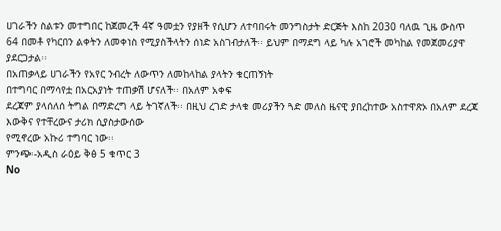ሀገራችን ስልቱን መተግበር ከጀመረች 4ኛ ዓመቷን የያዘች የሲሆን ለተባበሩት መንግስታት ድርጅት እስከ 2030 ባለዉ ጊዜ ውስጥ
64 በመቶ የካርበን ልቀትን ለመቀነስ የሚያስችላትን ሰነድ አስገብታለች፡፡ ይህም በማደግ ላይ ካሉ አገሮች መካከል የመጀመሪያዋ
ያደርጋታል፡፡
በአጠቃላይ ሀገራችን የአየር ንብረት ለውጥን ለመከላከል ያላትን ቁርጠኝነት
በተግባር በማሳየቷ በአርአያነት ተጠቃሽ ሆናለች፡፡ በአለም አቀፍ
ደረጃም ያላሰለሰ ትግል በማድረግ ላይ ትገኛለች፡፡ በዚህ ረገድ ታላቁ መሪያችን ጓድ መለስ ዜናዊ ያበረከተው አስተዋጽኦ በአለም ደረጃ እውቅና የተቸረውና ታሪክ ሲያስታውሰው
የሚኖረው አኩሪ ተግባር ነው፡፡
ምንጭ፡-አዲስ ራዕይ ቅፅ 5 ቁጥር 3
No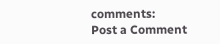comments:
Post a Comment